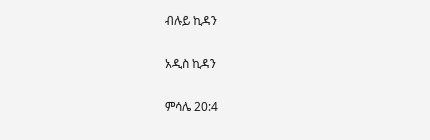ብሉይ ኪዳን

አዲስ ኪዳን

ምሳሌ 20:4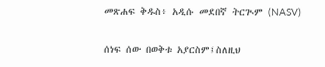መጽሐፍ ቅዱስ፥ አዲሱ መደበኛ ትርጒም (NASV)

ሰነፍ ሰው በወቅቱ አያርስም፤ስለዚህ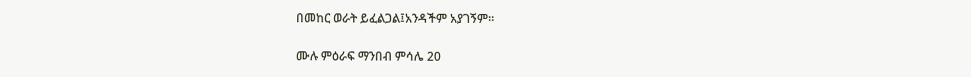በመከር ወራት ይፈልጋል፤አንዳችም አያገኝም።

ሙሉ ምዕራፍ ማንበብ ምሳሌ 20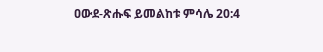ዐውደ-ጽሑፍ ይመልከቱ ምሳሌ 20:4